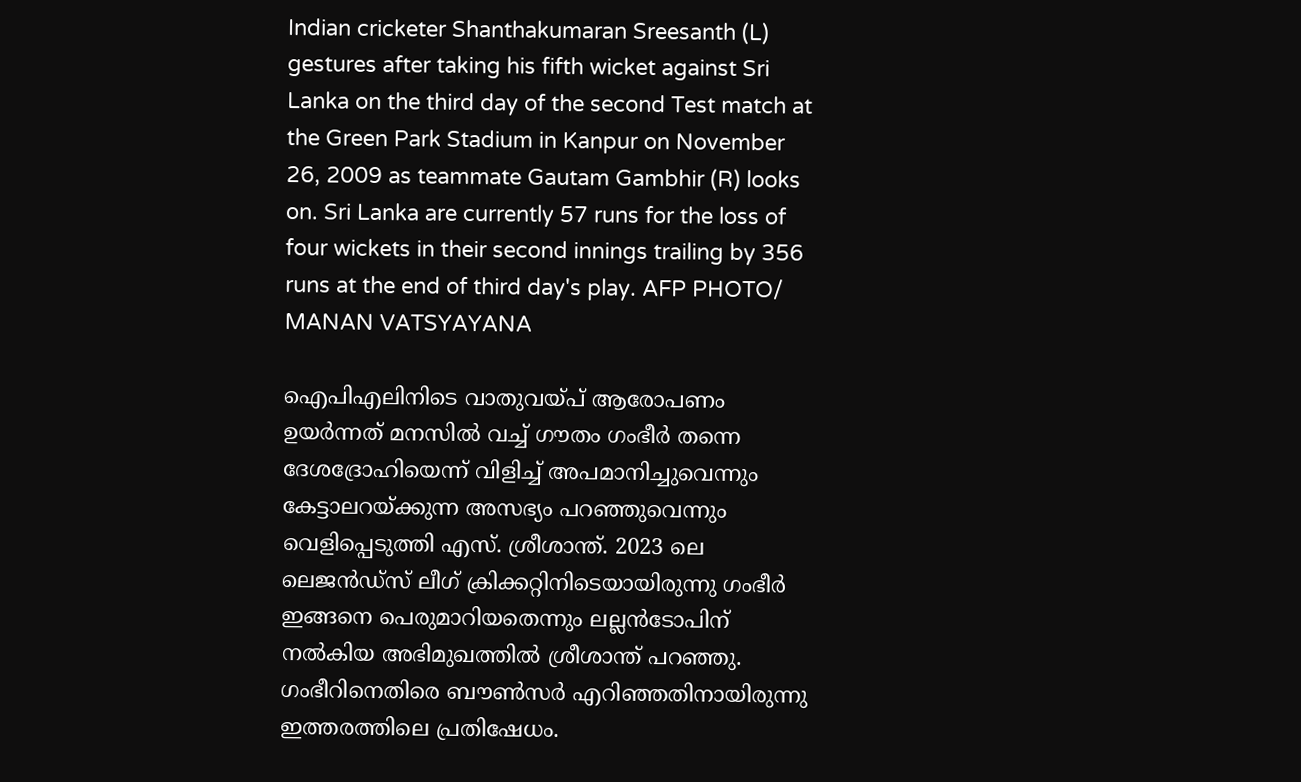Indian cricketer Shanthakumaran Sreesanth (L) gestures after taking his fifth wicket against Sri Lanka on the third day of the second Test match at the Green Park Stadium in Kanpur on November 26, 2009 as teammate Gautam Gambhir (R) looks on. Sri Lanka are currently 57 runs for the loss of four wickets in their second innings trailing by 356 runs at the end of third day's play. AFP PHOTO/ MANAN VATSYAYANA

ഐപിഎലിനിടെ വാതുവയ്പ് ആരോപണം ഉയര്‍ന്നത് മനസില്‍ വച്ച് ഗൗതം ഗംഭീര്‍ തന്നെ ദേശദ്രോഹിയെന്ന് വിളിച്ച് അപമാനിച്ചുവെന്നും കേട്ടാലറയ്ക്കുന്ന അസഭ്യം പറഞ്ഞുവെന്നും വെളിപ്പെടുത്തി എസ്. ശ്രീശാന്ത്. 2023 ലെ ലെജന്‍ഡ്സ് ലീഗ് ക്രിക്കറ്റിനിടെയായിരുന്നു ഗംഭീര്‍ ഇങ്ങനെ പെരുമാറിയതെന്നും ലല്ലന്‍ടോപിന് നല്‍കിയ അഭിമുഖത്തില്‍ ശ്രീശാന്ത് പറഞ്ഞു. ഗംഭീറിനെതിരെ ബൗണ്‍സര്‍ എറിഞ്ഞതിനായിരുന്നു ഇത്തരത്തിലെ പ്രതിഷേധം.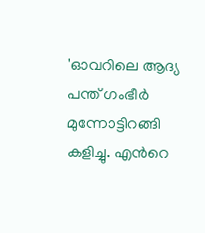'ഓവറിലെ ആദ്യ പന്ത് ഗംഭീര്‍ മുന്നോട്ടിറങ്ങി കളിച്ചു. എന്‍റെ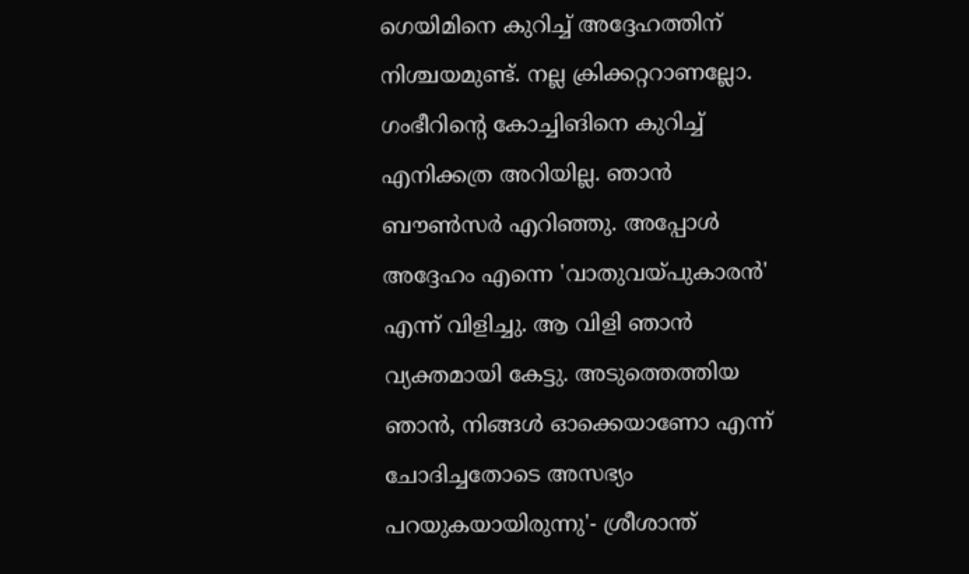ഗെയിമിനെ കുറിച്ച് അദ്ദേഹത്തിന് നിശ്ചയമുണ്ട്. നല്ല ക്രിക്കറ്ററാണല്ലോ. ഗംഭീറിന്‍റെ കോച്ചിങിനെ കുറിച്ച് എനിക്കത്ര അറിയില്ല. ഞാന്‍ ബൗണ്‍സര്‍ എറിഞ്ഞു. അപ്പോള്‍ അദ്ദേഹം എന്നെ 'വാതുവയ്പുകാരന്‍' എന്ന് വിളിച്ചു. ആ വിളി ഞാന്‍ വ്യക്തമായി കേട്ടു. അടുത്തെത്തിയ ഞാന്‍, നിങ്ങള്‍ ഓക്കെയാണോ എന്ന് ചോദിച്ചതോടെ അസഭ്യം പറയുകയായിരുന്നു'- ശ്രീശാന്ത്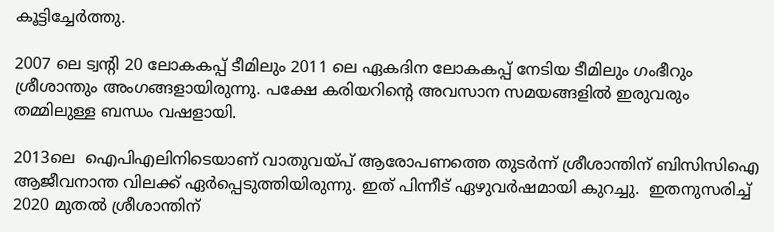കൂട്ടിച്ചേര്‍ത്തു.

2007 ലെ ട്വന്‍റി 20 ലോകകപ്പ് ടീമിലും 2011 ലെ ഏകദിന ലോകകപ്പ് നേടിയ ടീമിലും ഗംഭീറും ശ്രീശാന്തും അംഗങ്ങളായിരുന്നു. പക്ഷേ കരിയറിന്‍റെ അവസാന സമയങ്ങളില്‍ ഇരുവരും തമ്മിലുള്ള ബന്ധം വഷളായി.

2013ലെ  ഐപിഎലിനിടെയാണ് വാതുവയ്പ് ആരോപണത്തെ തുടര്‍ന്ന് ശ്രീശാന്തിന് ബിസിസിഐ ആജീവനാന്ത വിലക്ക് ഏര്‍പ്പെടുത്തിയിരുന്നു. ഇത് പിന്നീട് ഏഴുവര്‍ഷമായി കുറച്ചു.  ഇതനുസരിച്ച് 2020 മുതല്‍ ശ്രീശാന്തിന്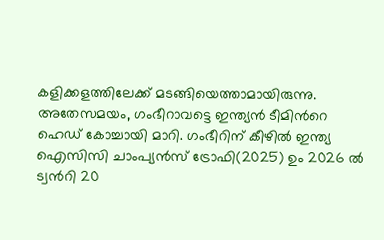കളിക്കളത്തിലേക്ക് മടങ്ങിയെത്താമായിരുന്നു. അതേസമയം, ഗംഭീറാവട്ടെ ഇന്ത്യന്‍ ടീമിന്‍റെ ഹെഡ് കോച്ചായി മാറി. ഗംഭീറിന് കീഴില്‍ ഇന്ത്യ ഐസിസി ചാംപ്യന്‍സ് ട്രോഫി(2025) ഉം 2026 ല്‍ ട്വന്‍റി 20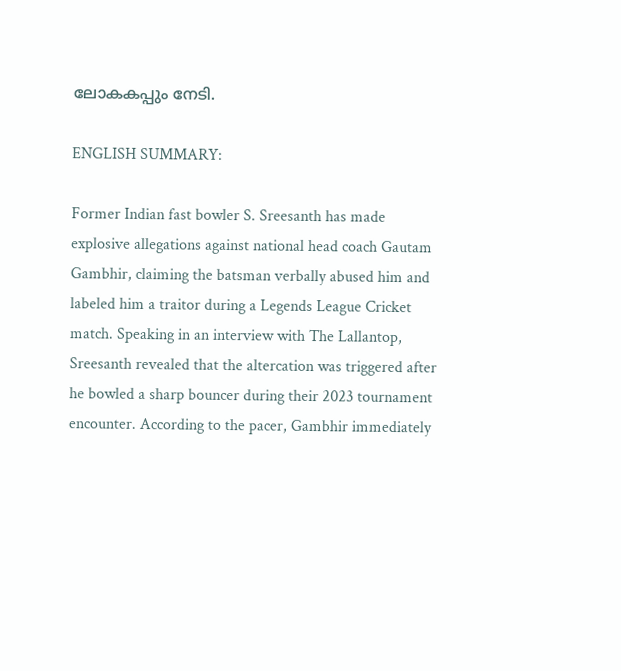ലോകകപ്പും നേടി.

ENGLISH SUMMARY:

Former Indian fast bowler S. Sreesanth has made explosive allegations against national head coach Gautam Gambhir, claiming the batsman verbally abused him and labeled him a traitor during a Legends League Cricket match. Speaking in an interview with The Lallantop, Sreesanth revealed that the altercation was triggered after he bowled a sharp bouncer during their 2023 tournament encounter. According to the pacer, Gambhir immediately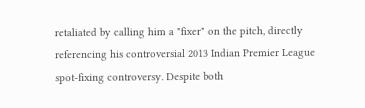retaliated by calling him a "fixer" on the pitch, directly referencing his controversial 2013 Indian Premier League spot-fixing controversy. Despite both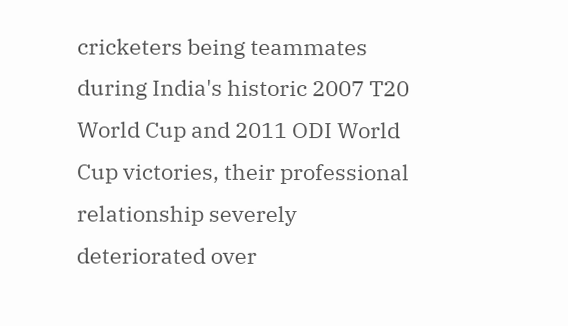cricketers being teammates during India's historic 2007 T20 World Cup and 2011 ODI World Cup victories, their professional relationship severely deteriorated over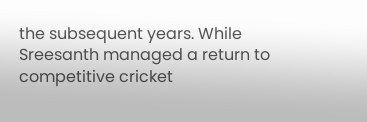the subsequent years. While Sreesanth managed a return to competitive cricket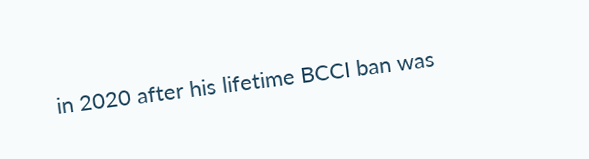in 2020 after his lifetime BCCI ban was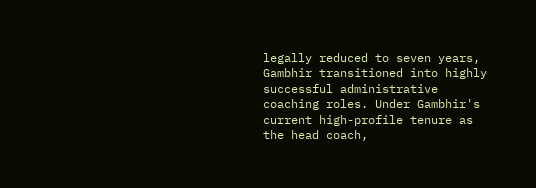legally reduced to seven years, Gambhir transitioned into highly successful administrative coaching roles. Under Gambhir's current high-profile tenure as the head coach,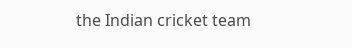the Indian cricket team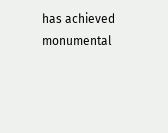has achieved monumental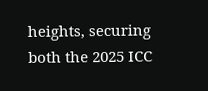heights, securing both the 2025 ICC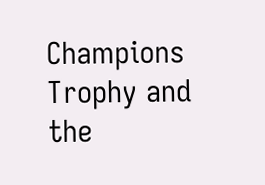Champions Trophy and the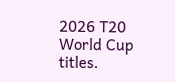2026 T20 World Cup titles.